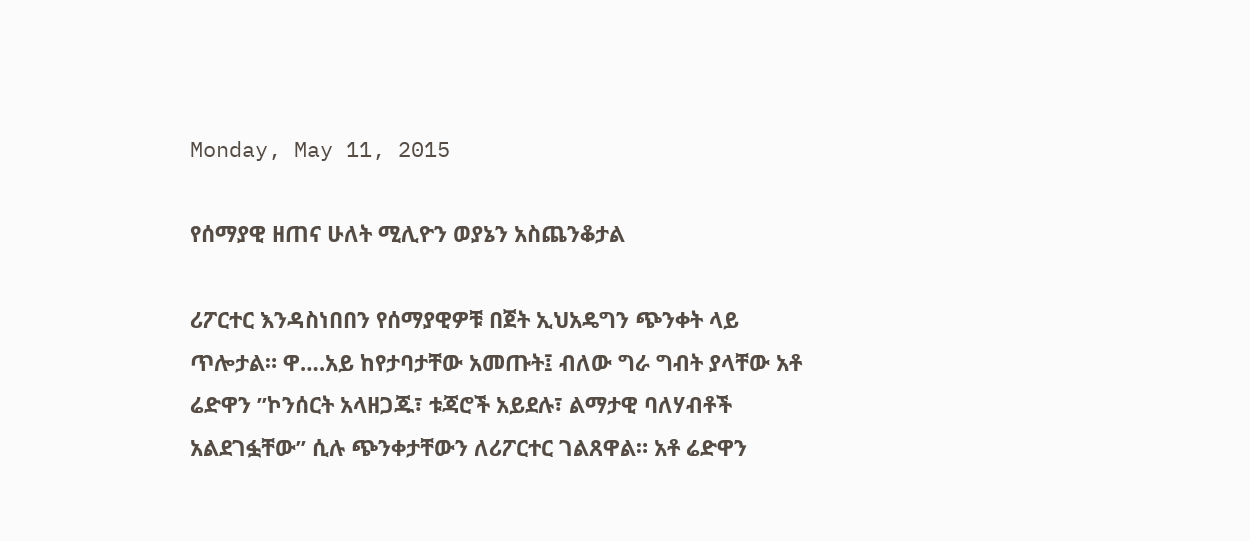Monday, May 11, 2015

የሰማያዊ ዘጠና ሁለት ሚሊዮን ወያኔን አስጨንቆታል

ሪፖርተር እንዳስነበበን የሰማያዊዎቹ በጀት ኢህአዴግን ጭንቀት ላይ ጥሎታል። ዋ….አይ ከየታባታቸው አመጡት፤ ብለው ግራ ግብት ያላቸው አቶ ሬድዋን ”ኮንሰርት አላዘጋጁ፣ ቱጃሮች አይደሉ፣ ልማታዊ ባለሃብቶች አልደገፏቸው” ሲሉ ጭንቀታቸውን ለሪፖርተር ገልጸዋል። አቶ ሬድዋን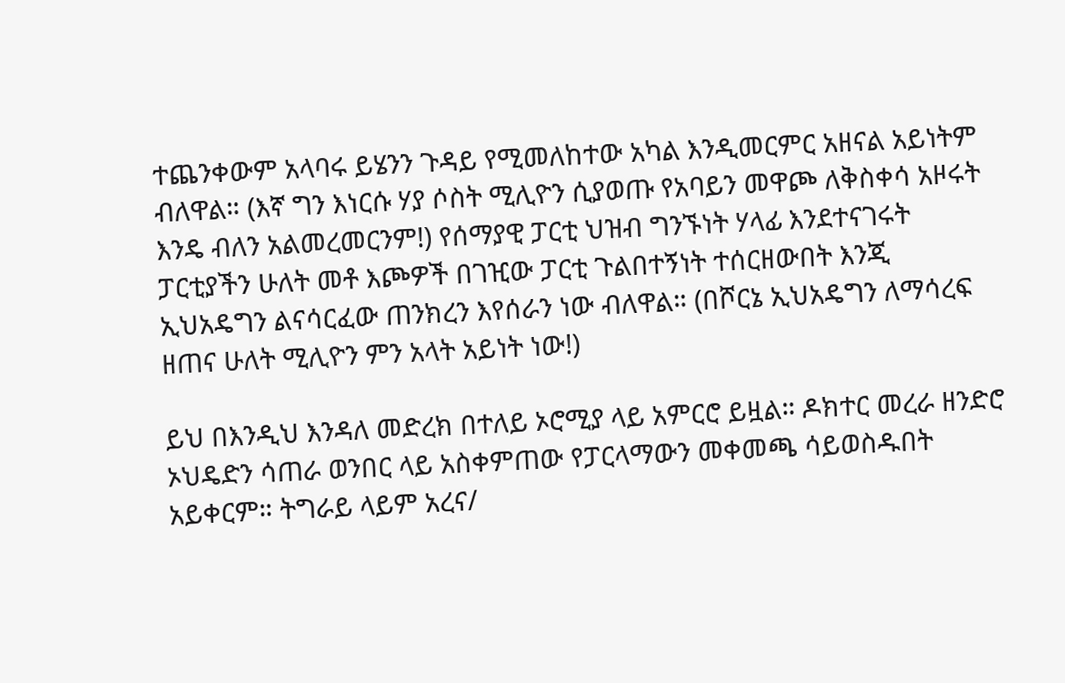ተጨንቀውም አላባሩ ይሄንን ጉዳይ የሚመለከተው አካል እንዲመርምር አዘናል አይነትም ብለዋል። (እኛ ግን እነርሱ ሃያ ሶስት ሚሊዮን ሲያወጡ የአባይን መዋጮ ለቅስቀሳ አዞሩት እንዴ ብለን አልመረመርንም!) የሰማያዊ ፓርቲ ህዝብ ግንኙነት ሃላፊ እንደተናገሩት ፓርቲያችን ሁለት መቶ እጮዎች በገዢው ፓርቲ ጉልበተኝነት ተሰርዘውበት እንጂ ኢህአዴግን ልናሳርፈው ጠንክረን እየሰራን ነው ብለዋል። (በሾርኔ ኢህአዴግን ለማሳረፍ ዘጠና ሁለት ሚሊዮን ምን አላት አይነት ነው!)

ይህ በእንዲህ እንዳለ መድረክ በተለይ ኦሮሚያ ላይ አምርሮ ይዟል። ዶክተር መረራ ዘንድሮ ኦህዴድን ሳጠራ ወንበር ላይ አስቀምጠው የፓርላማውን መቀመጫ ሳይወስዱበት አይቀርም። ትግራይ ላይም አረና/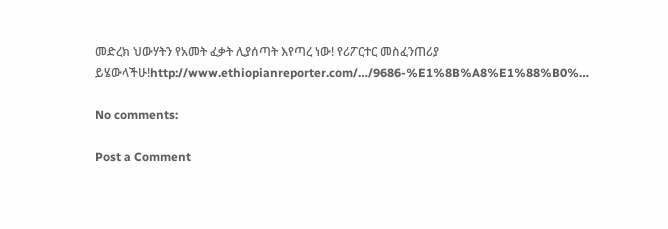መድረክ ህውሃትን የአመት ፈቃት ሊያሰጣት እየጣረ ነው! የሪፖርተር መስፈንጠሪያ ይሄውላችሁ!http://www.ethiopianreporter.com/…/9686-%E1%8B%A8%E1%88%B0%…

No comments:

Post a Comment